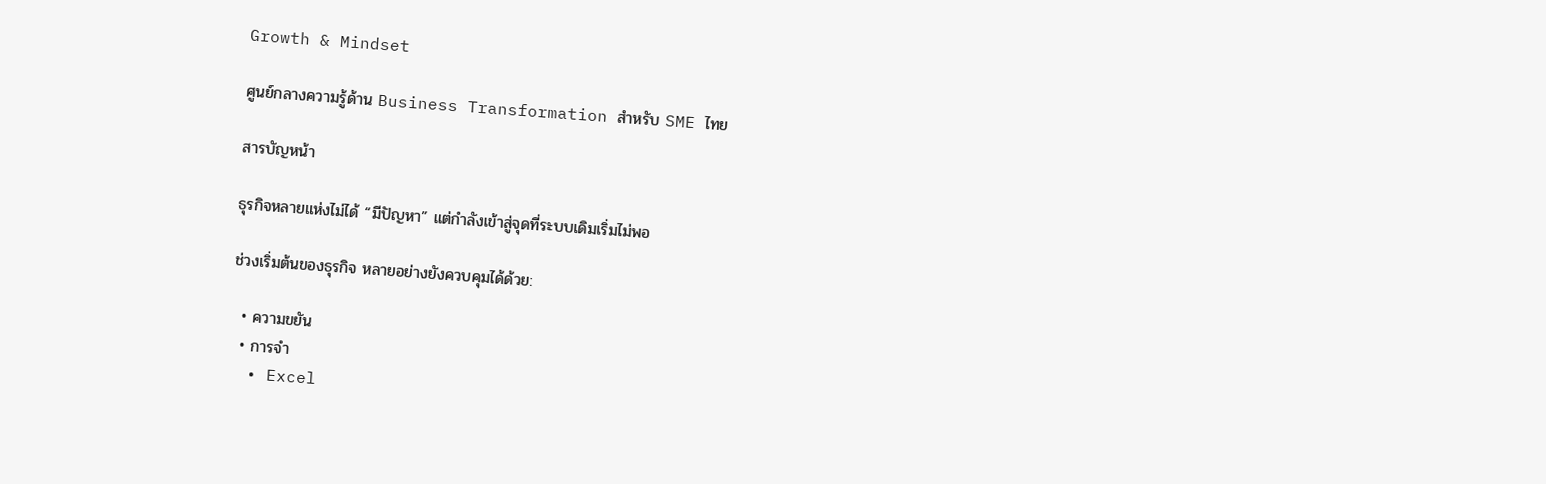Growth & Mindset

ศูนย์กลางความรู้ด้าน Business Transformation สำหรับ SME ไทย

สารบัญหน้า

ธุรกิจหลายแห่งไม่ได้ “มีปัญหา” แต่กำลังเข้าสู่จุดที่ระบบเดิมเริ่มไม่พอ

ช่วงเริ่มต้นของธุรกิจ หลายอย่างยังควบคุมได้ด้วย:

  • ความขยัน
  • การจำ
  • Excel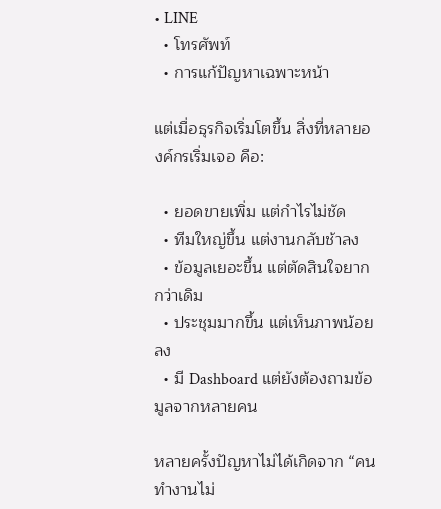• LINE
  • โทรศัพท์
  • การแก้ปัญหาเฉพาะหน้า

แต่เมื่อธุรกิจเริ่มโตขึ้น สิ่งที่หลายองค์กรเริ่มเจอ คือ:

  • ยอดขายเพิ่ม แต่กำไรไม่ชัด
  • ทีมใหญ่ขึ้น แต่งานกลับช้าลง
  • ข้อมูลเยอะขึ้น แต่ตัดสินใจยากกว่าเดิม
  • ประชุมมากขึ้น แต่เห็นภาพน้อยลง
  • มี Dashboard แต่ยังต้องถามข้อมูลจากหลายคน

หลายครั้งปัญหาไม่ได้เกิดจาก “คนทำงานไม่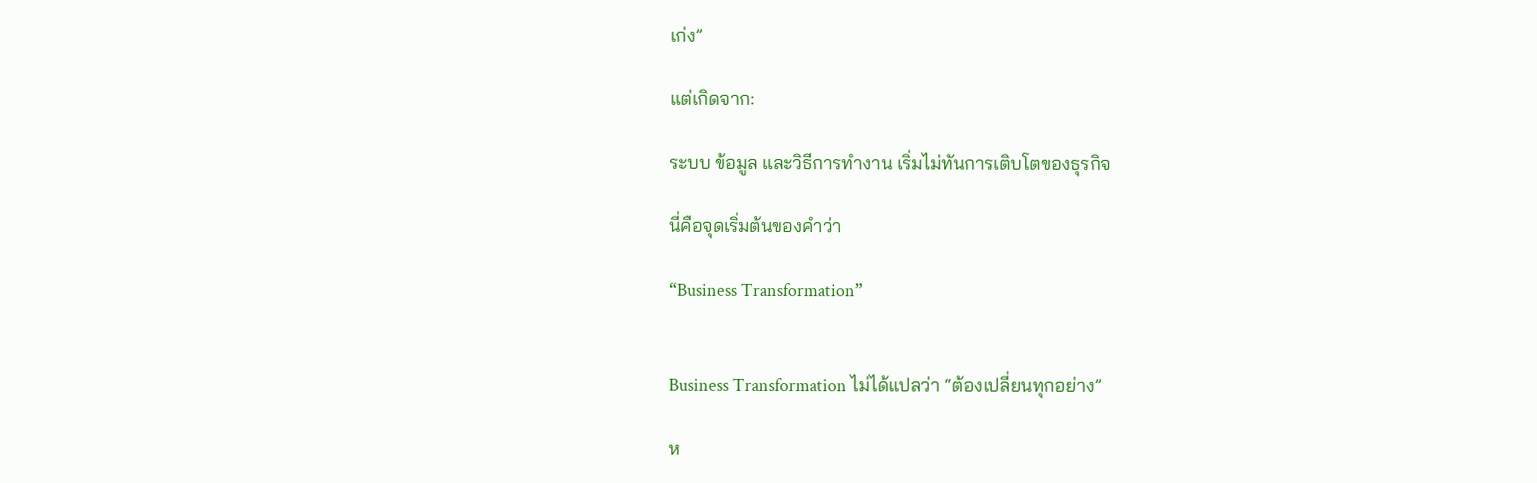เก่ง”

แต่เกิดจาก:

ระบบ ข้อมูล และวิธีการทำงาน เริ่มไม่ทันการเติบโตของธุรกิจ

นี่คือจุดเริ่มต้นของคำว่า

“Business Transformation”


Business Transformation ไม่ได้แปลว่า “ต้องเปลี่ยนทุกอย่าง”

ห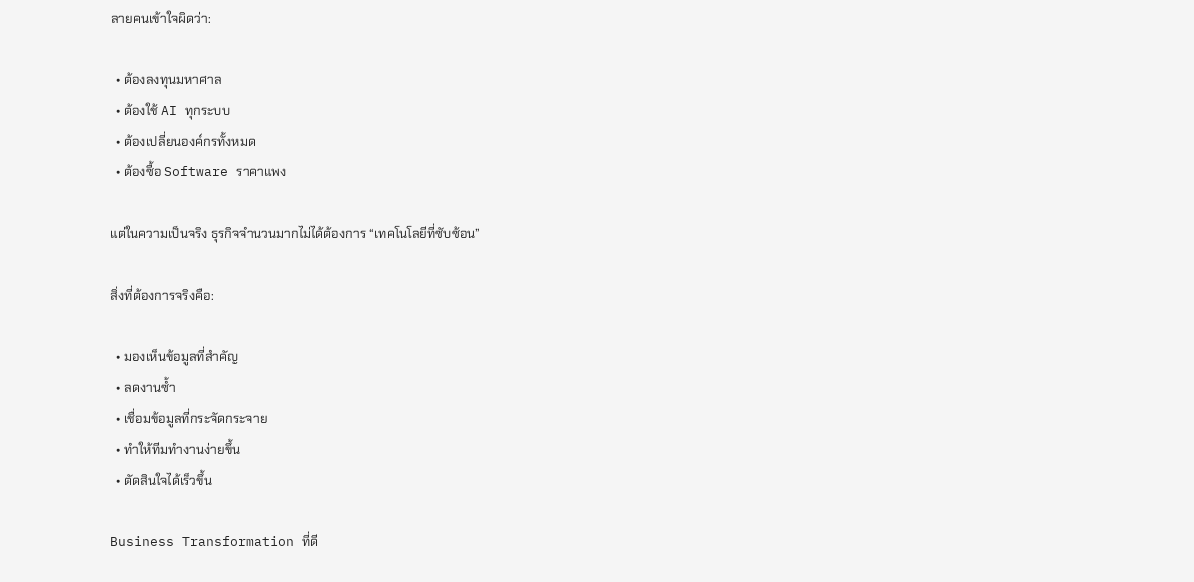ลายคนเข้าใจผิดว่า:

  • ต้องลงทุนมหาศาล
  • ต้องใช้ AI ทุกระบบ
  • ต้องเปลี่ยนองค์กรทั้งหมด
  • ต้องซื้อ Software ราคาแพง

แต่ในความเป็นจริง ธุรกิจจำนวนมากไม่ได้ต้องการ “เทคโนโลยีที่ซับซ้อน”

สิ่งที่ต้องการจริงคือ:

  • มองเห็นข้อมูลที่สำคัญ
  • ลดงานซ้ำ
  • เชื่อมข้อมูลที่กระจัดกระจาย
  • ทำให้ทีมทำงานง่ายขึ้น
  • ตัดสินใจได้เร็วขึ้น

Business Transformation ที่ดี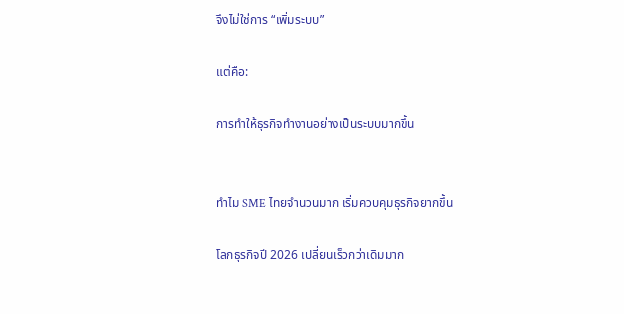จึงไม่ใช่การ “เพิ่มระบบ”

แต่คือ:

การทำให้ธุรกิจทำงานอย่างเป็นระบบมากขึ้น


ทำไม SME ไทยจำนวนมาก เริ่มควบคุมธุรกิจยากขึ้น

โลกธุรกิจปี 2026 เปลี่ยนเร็วกว่าเดิมมาก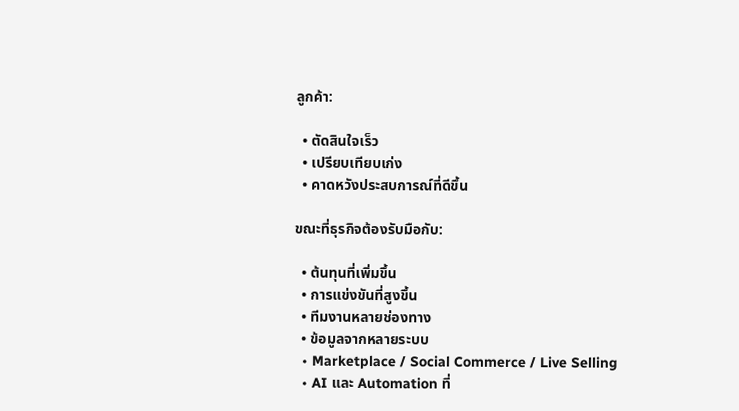ลูกค้า:

  • ตัดสินใจเร็ว
  • เปรียบเทียบเก่ง
  • คาดหวังประสบการณ์ที่ดีขึ้น

ขณะที่ธุรกิจต้องรับมือกับ:

  • ต้นทุนที่เพิ่มขึ้น
  • การแข่งขันที่สูงขึ้น
  • ทีมงานหลายช่องทาง
  • ข้อมูลจากหลายระบบ
  • Marketplace / Social Commerce / Live Selling
  • AI และ Automation ที่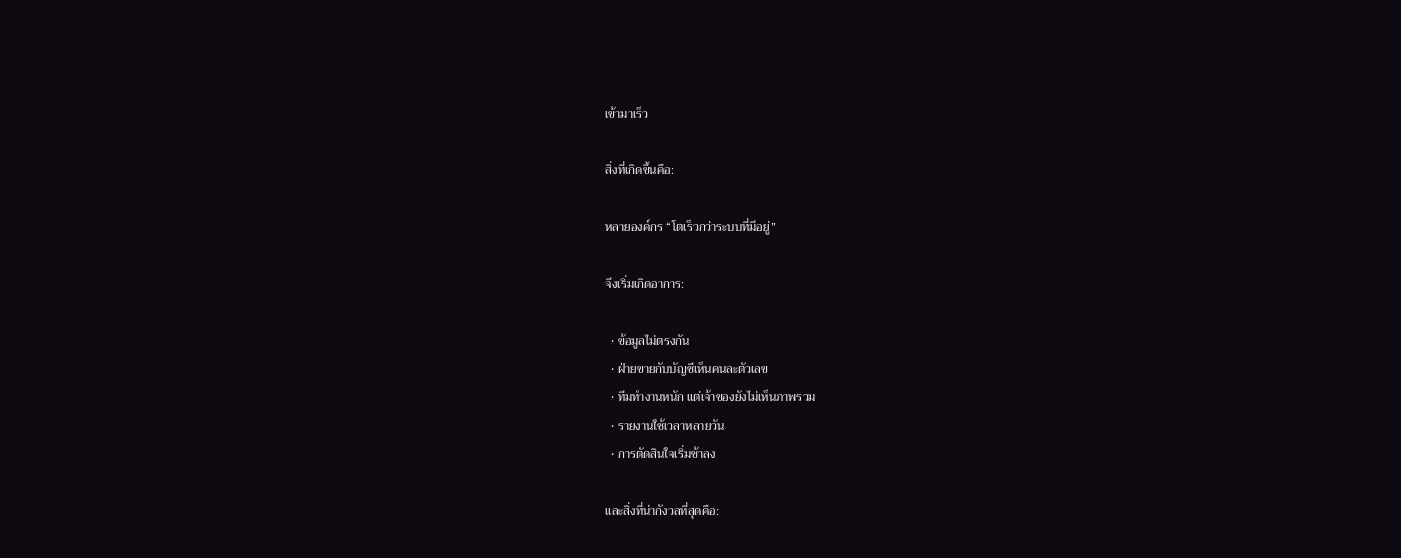เข้ามาเร็ว

สิ่งที่เกิดขึ้นคือ:

หลายองค์กร “โตเร็วกว่าระบบที่มีอยู่”

จึงเริ่มเกิดอาการ:

  • ข้อมูลไม่ตรงกัน
  • ฝ่ายขายกับบัญชีเห็นคนละตัวเลข
  • ทีมทำงานหนัก แต่เจ้าของยังไม่เห็นภาพรวม
  • รายงานใช้เวลาหลายวัน
  • การตัดสินใจเริ่มช้าลง

และสิ่งที่น่ากังวลที่สุดคือ: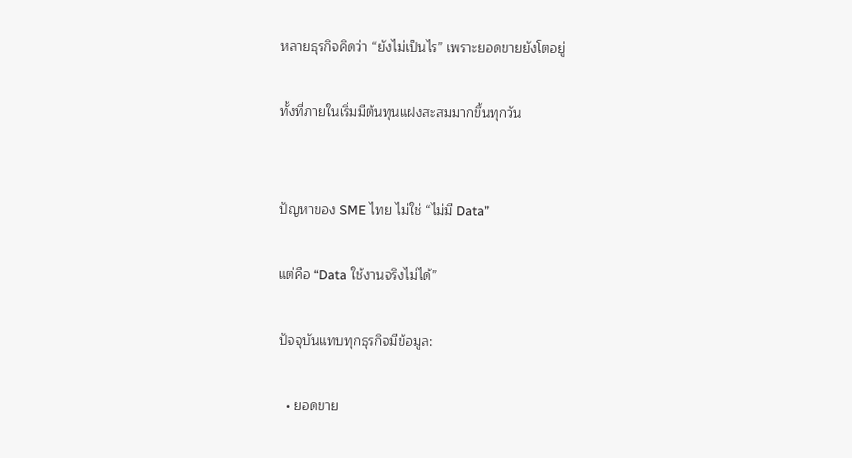หลายธุรกิจคิดว่า “ยังไม่เป็นไร” เพราะยอดขายยังโตอยู่

ทั้งที่ภายในเริ่มมีต้นทุนแฝงสะสมมากขึ้นทุกวัน


ปัญหาของ SME ไทย ไม่ใช่ “ไม่มี Data”

แต่คือ “Data ใช้งานจริงไม่ได้”

ปัจจุบันแทบทุกธุรกิจมีข้อมูล:

  • ยอดขาย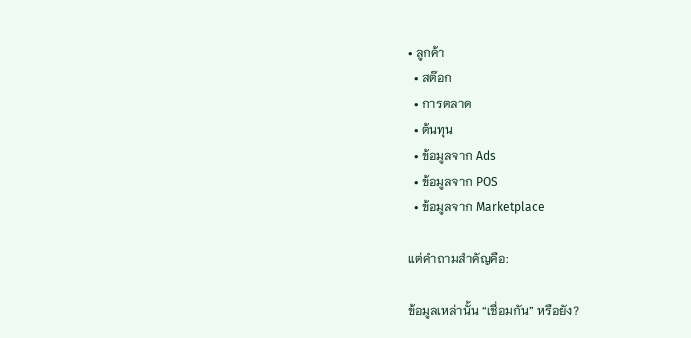• ลูกค้า
  • สต๊อก
  • การตลาด
  • ต้นทุน
  • ข้อมูลจาก Ads
  • ข้อมูลจาก POS
  • ข้อมูลจาก Marketplace

แต่คำถามสำคัญคือ:

ข้อมูลเหล่านั้น “เชื่อมกัน” หรือยัง?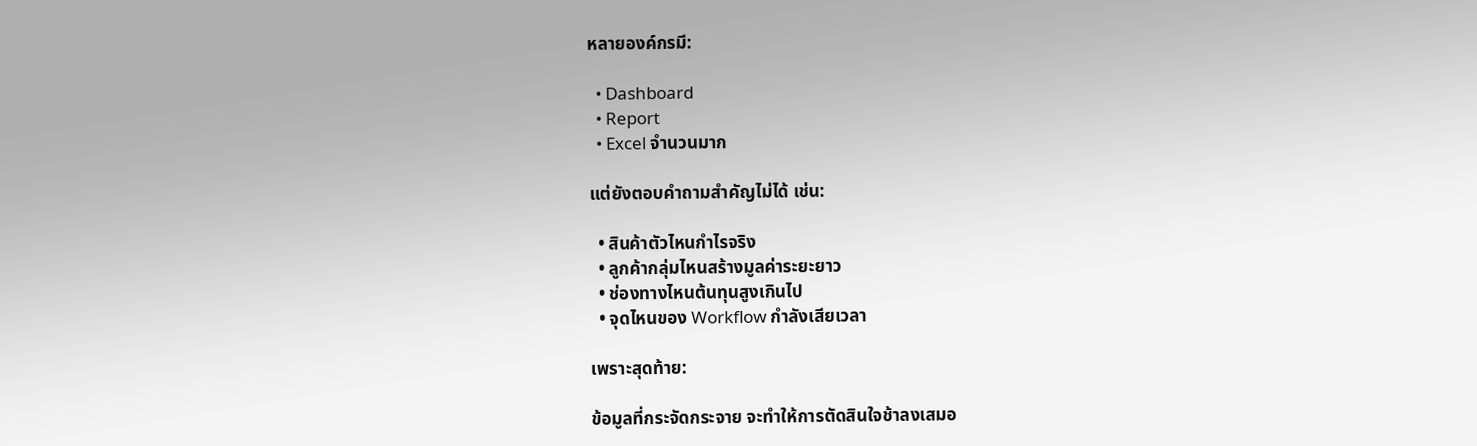หลายองค์กรมี:

  • Dashboard
  • Report
  • Excel จำนวนมาก

แต่ยังตอบคำถามสำคัญไม่ได้ เช่น:

  • สินค้าตัวไหนกำไรจริง
  • ลูกค้ากลุ่มไหนสร้างมูลค่าระยะยาว
  • ช่องทางไหนต้นทุนสูงเกินไป
  • จุดไหนของ Workflow กำลังเสียเวลา

เพราะสุดท้าย:

ข้อมูลที่กระจัดกระจาย จะทำให้การตัดสินใจช้าลงเสมอ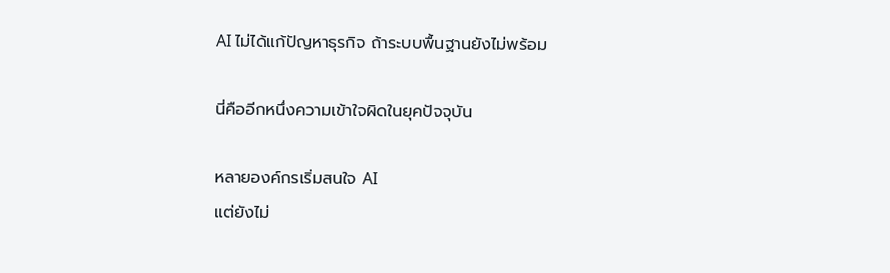AI ไม่ได้แก้ปัญหาธุรกิจ ถ้าระบบพื้นฐานยังไม่พร้อม

นี่คืออีกหนึ่งความเข้าใจผิดในยุคปัจจุบัน

หลายองค์กรเริ่มสนใจ AI
แต่ยังไม่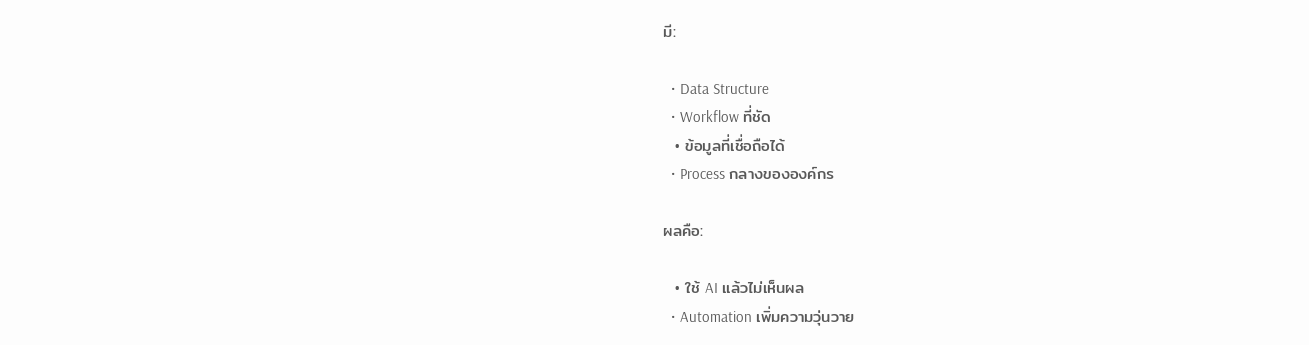มี:

  • Data Structure
  • Workflow ที่ชัด
  • ข้อมูลที่เชื่อถือได้
  • Process กลางขององค์กร

ผลคือ:

  • ใช้ AI แล้วไม่เห็นผล
  • Automation เพิ่มความวุ่นวาย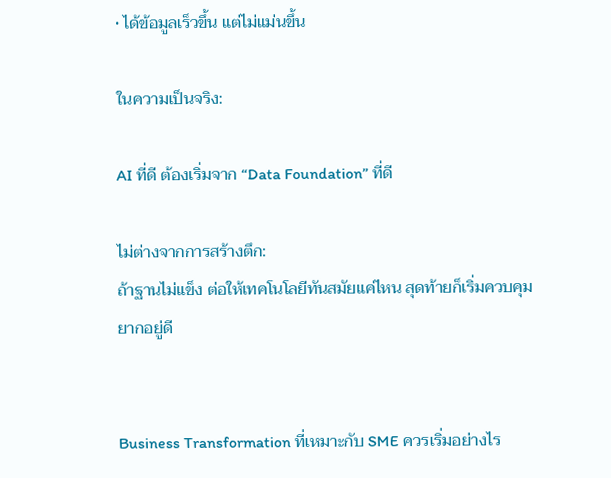• ได้ข้อมูลเร็วขึ้น แต่ไม่แม่นขึ้น

ในความเป็นจริง:

AI ที่ดี ต้องเริ่มจาก “Data Foundation” ที่ดี

ไม่ต่างจากการสร้างตึก:
ถ้าฐานไม่แข็ง ต่อให้เทคโนโลยีทันสมัยแค่ไหน สุดท้ายก็เริ่มควบคุมยากอยู่ดี


Business Transformation ที่เหมาะกับ SME ควรเริ่มอย่างไร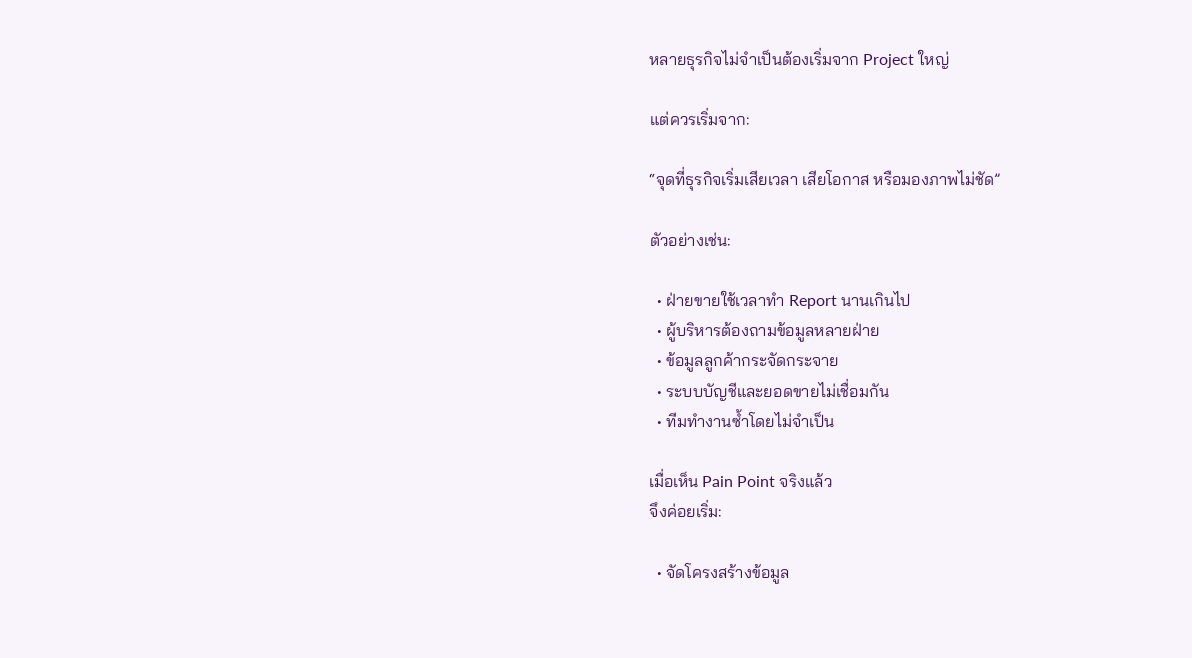หลายธุรกิจไม่จำเป็นต้องเริ่มจาก Project ใหญ่

แต่ควรเริ่มจาก:

“จุดที่ธุรกิจเริ่มเสียเวลา เสียโอกาส หรือมองภาพไม่ชัด”

ตัวอย่างเช่น:

  • ฝ่ายขายใช้เวลาทำ Report นานเกินไป
  • ผู้บริหารต้องถามข้อมูลหลายฝ่าย
  • ข้อมูลลูกค้ากระจัดกระจาย
  • ระบบบัญชีและยอดขายไม่เชื่อมกัน
  • ทีมทำงานซ้ำโดยไม่จำเป็น

เมื่อเห็น Pain Point จริงแล้ว
จึงค่อยเริ่ม:

  • จัดโครงสร้างข้อมูล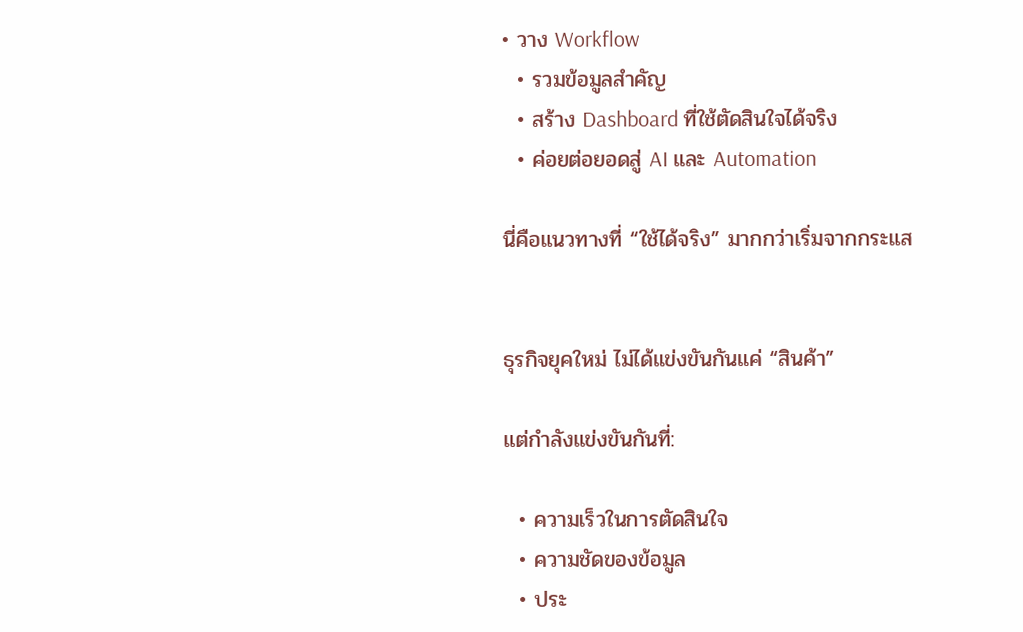• วาง Workflow
  • รวมข้อมูลสำคัญ
  • สร้าง Dashboard ที่ใช้ตัดสินใจได้จริง
  • ค่อยต่อยอดสู่ AI และ Automation

นี่คือแนวทางที่ “ใช้ได้จริง” มากกว่าเริ่มจากกระแส


ธุรกิจยุคใหม่ ไม่ได้แข่งขันกันแค่ “สินค้า”

แต่กำลังแข่งขันกันที่:

  • ความเร็วในการตัดสินใจ
  • ความชัดของข้อมูล
  • ประ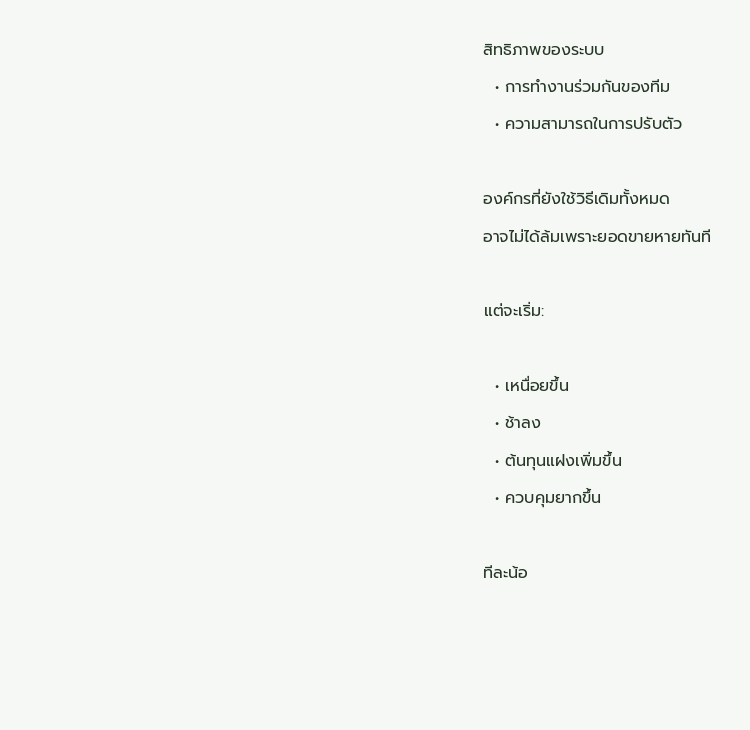สิทธิภาพของระบบ
  • การทำงานร่วมกันของทีม
  • ความสามารถในการปรับตัว

องค์กรที่ยังใช้วิธีเดิมทั้งหมด
อาจไม่ได้ล้มเพราะยอดขายหายทันที

แต่จะเริ่ม:

  • เหนื่อยขึ้น
  • ช้าลง
  • ต้นทุนแฝงเพิ่มขึ้น
  • ควบคุมยากขึ้น

ทีละน้อ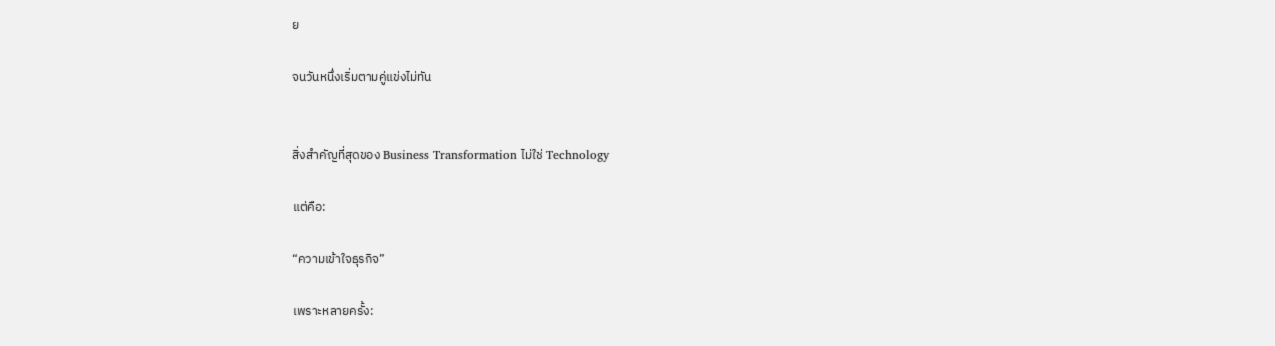ย

จนวันหนึ่งเริ่มตามคู่แข่งไม่ทัน


สิ่งสำคัญที่สุดของ Business Transformation ไม่ใช่ Technology

แต่คือ:

“ความเข้าใจธุรกิจ”

เพราะหลายครั้ง: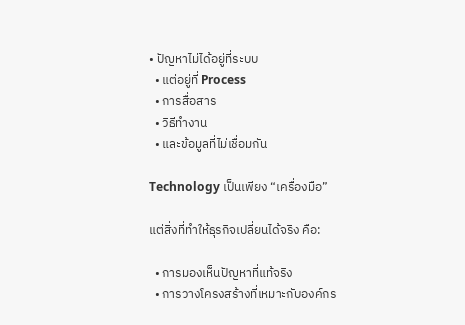• ปัญหาไม่ได้อยู่ที่ระบบ
  • แต่อยู่ที่ Process
  • การสื่อสาร
  • วิธีทำงาน
  • และข้อมูลที่ไม่เชื่อมกัน

Technology เป็นเพียง “เครื่องมือ”

แต่สิ่งที่ทำให้ธุรกิจเปลี่ยนได้จริง คือ:

  • การมองเห็นปัญหาที่แท้จริง
  • การวางโครงสร้างที่เหมาะกับองค์กร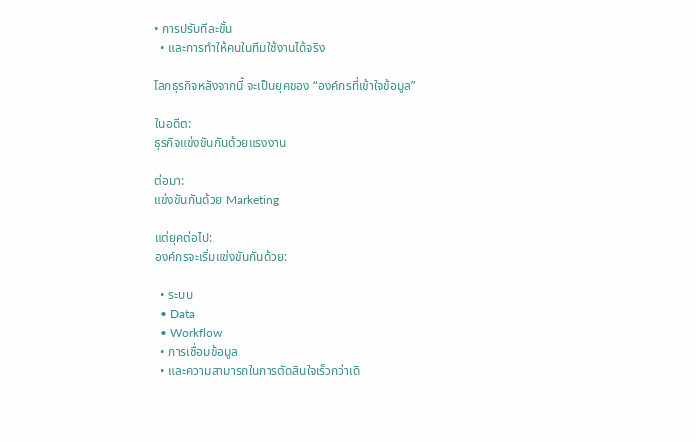• การปรับทีละขั้น
  • และการทำให้คนในทีมใช้งานได้จริง

โลกธุรกิจหลังจากนี้ จะเป็นยุคของ “องค์กรที่เข้าใจข้อมูล”

ในอดีต:
ธุรกิจแข่งขันกันด้วยแรงงาน

ต่อมา:
แข่งขันกันด้วย Marketing

แต่ยุคต่อไป:
องค์กรจะเริ่มแข่งขันกันด้วย:

  • ระบบ
  • Data
  • Workflow
  • การเชื่อมข้อมูล
  • และความสามารถในการตัดสินใจเร็วกว่าเดิ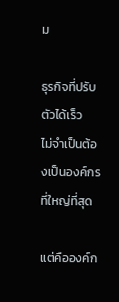ม

ธุรกิจที่ปรับตัวได้เร็ว
ไม่จำเป็นต้องเป็นองค์กรที่ใหญ่ที่สุด

แต่คือองค์ก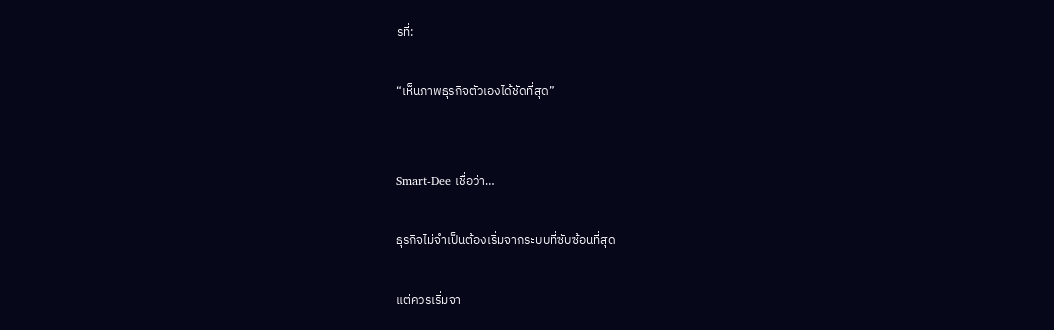รที่:

“เห็นภาพธุรกิจตัวเองได้ชัดที่สุด”


Smart-Dee เชื่อว่า…

ธุรกิจไม่จำเป็นต้องเริ่มจากระบบที่ซับซ้อนที่สุด

แต่ควรเริ่มจา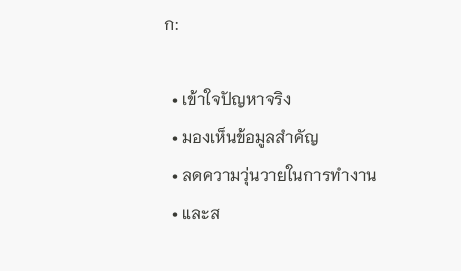ก:

  • เข้าใจปัญหาจริง
  • มองเห็นข้อมูลสำคัญ
  • ลดความวุ่นวายในการทำงาน
  • และส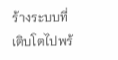ร้างระบบที่เติบโตไปพร้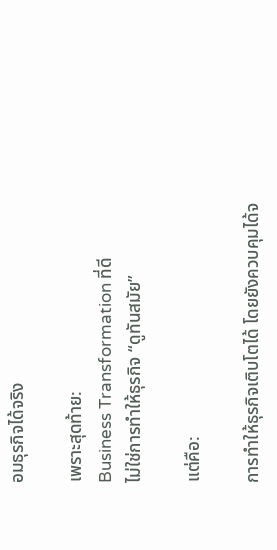อมธุรกิจได้จริง

เพราะสุดท้าย:
Business Transformation ที่ดี
ไม่ใช่การทำให้ธุรกิจ “ดูทันสมัย”

แต่คือ:

การทำให้ธุรกิจเติบโตได้ โดยยังควบคุมได้จ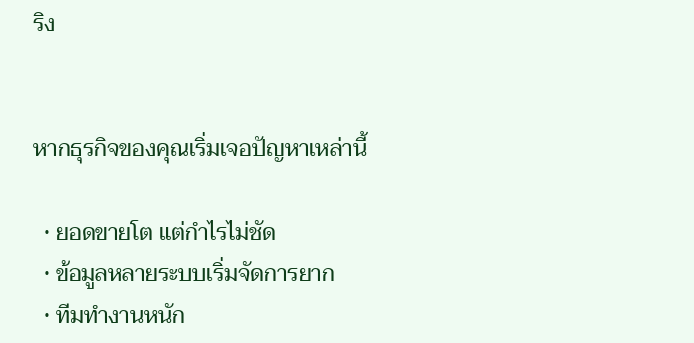ริง


หากธุรกิจของคุณเริ่มเจอปัญหาเหล่านี้

  • ยอดขายโต แต่กำไรไม่ชัด
  • ข้อมูลหลายระบบเริ่มจัดการยาก
  • ทีมทำงานหนัก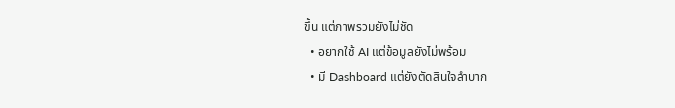ขึ้น แต่ภาพรวมยังไม่ชัด
  • อยากใช้ AI แต่ข้อมูลยังไม่พร้อม
  • มี Dashboard แต่ยังตัดสินใจลำบาก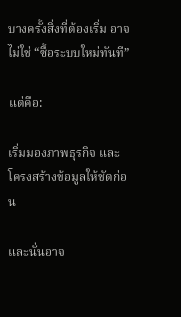บางครั้งสิ่งที่ต้องเริ่ม อาจไม่ใช่ “ซื้อระบบใหม่ทันที”

แต่คือ:

เริ่มมองภาพธุรกิจ และโครงสร้างข้อมูลให้ชัดก่อน

และนั่นอาจ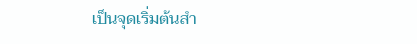เป็นจุดเริ่มต้นสำ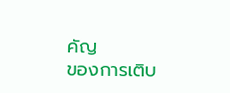คัญ
ของการเติบ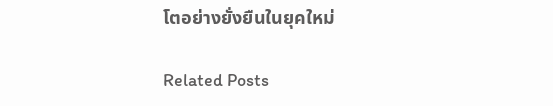โตอย่างยั่งยืนในยุคใหม่

Related Posts